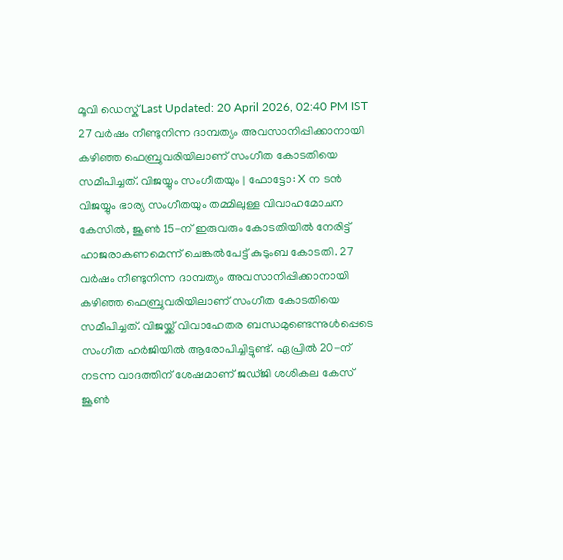മൂവി ഡെസ്ക് Last Updated: 20 April 2026, 02:40 PM IST 27 വർഷം നീണ്ടുനിന്ന ദാമ്പത്യം അവസാനിപ്പിക്കാനായി കഴിഞ്ഞ ഫെബ്രുവരിയിലാണ് സംഗീത കോടതിയെ സമീപിച്ചത്. വിജയ്യും സംഗീതയും | ഫോട്ടോ: X ന ടൻ വിജയ്യും ഭാര്യ സംഗീതയും തമ്മിലുള്ള വിവാഹമോചന കേസിൽ, ജൂൺ 15-ന് ഇരുവരും കോടതിയിൽ നേരിട്ട് ഹാജരാകണമെന്ന് ചെങ്കൽപേട്ട് കുടുംബ കോടതി. 27 വർഷം നീണ്ടുനിന്ന ദാമ്പത്യം അവസാനിപ്പിക്കാനായി കഴിഞ്ഞ ഫെബ്രുവരിയിലാണ് സംഗീത കോടതിയെ സമീപിച്ചത്. വിജയ്ക്ക് വിവാഹേതര ബന്ധമുണ്ടെന്നുൾപ്പെടെ സംഗീത ഹർജിയിൽ ആരോപിച്ചിട്ടുണ്ട്. ഏപ്രിൽ 20-ന് നടന്ന വാദത്തിന് ശേഷമാണ് ജഡ്ജി ശശികല കേസ് ജൂൺ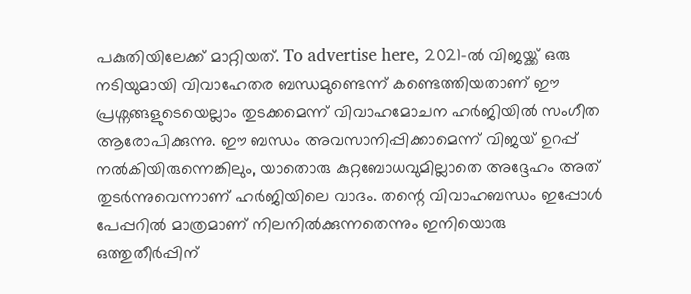പകുതിയിലേക്ക് മാറ്റിയത്. To advertise here, 2021-ൽ വിജയ്ക്ക് ഒരു നടിയുമായി വിവാഹേതര ബന്ധമുണ്ടെന്ന് കണ്ടെത്തിയതാണ് ഈ പ്രശ്നങ്ങളുടെയെല്ലാം തുടക്കമെന്ന് വിവാഹമോചന ഹർജിയിൽ സംഗീത ആരോപിക്കുന്നു. ഈ ബന്ധം അവസാനിപ്പിക്കാമെന്ന് വിജയ് ഉറപ്പ് നൽകിയിരുന്നെങ്കിലും, യാതൊരു കുറ്റബോധവുമില്ലാതെ അദ്ദേഹം അത് തുടർന്നുവെന്നാണ് ഹർജിയിലെ വാദം. തന്റെ വിവാഹബന്ധം ഇപ്പോൾ പേപ്പറിൽ മാത്രമാണ് നിലനിൽക്കുന്നതെന്നും ഇനിയൊരു ഒത്തുതീർപ്പിന്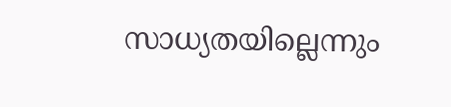സാധ്യതയില്ലെന്നും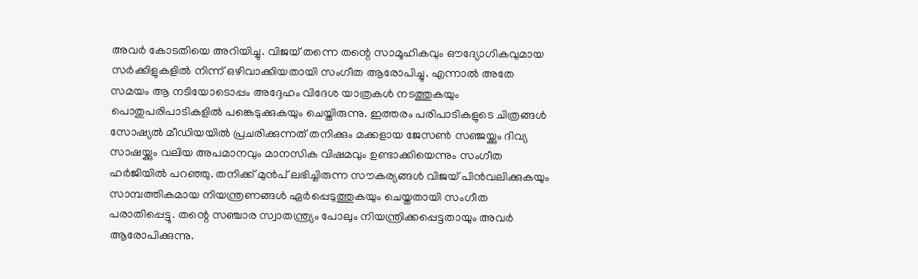അവർ കോടതിയെ അറിയിച്ചു. വിജയ് തന്നെ തന്റെ സാമൂഹികവും ഔദ്യോഗികവുമായ സർക്കിളുകളിൽ നിന്ന് ഒഴിവാക്കിയതായി സംഗീത ആരോപിച്ചു. എന്നാൽ അതേ സമയം ആ നടിയോടൊപ്പം അദ്ദേഹം വിദേശ യാത്രകൾ നടത്തുകയും പൊതുപരിപാടികളിൽ പങ്കെടുക്കുകയും ചെയ്തിരുന്നു. ഇത്തരം പരിപാടികളുടെ ചിത്രങ്ങൾ സോഷ്യൽ മീഡിയയിൽ പ്രചരിക്കുന്നത് തനിക്കും മക്കളായ ജേസൺ സഞ്ജയ്ക്കും ദിവ്യ സാഷയ്ക്കും വലിയ അപമാനവും മാനസിക വിഷമവും ഉണ്ടാക്കിയെന്നും സംഗീത ഹർജിയിൽ പറഞ്ഞു. തനിക്ക് മുൻപ് ലഭിച്ചിരുന്ന സൗകര്യങ്ങൾ വിജയ് പിൻവലിക്കുകയും സാമ്പത്തികമായ നിയന്ത്രണങ്ങൾ ഏർപ്പെടുത്തുകയും ചെയ്തതായി സംഗീത പരാതിപ്പെട്ടു. തന്റെ സഞ്ചാര സ്വാതന്ത്ര്യം പോലും നിയന്ത്രിക്കപ്പെട്ടതായും അവർ ആരോപിക്കുന്നു.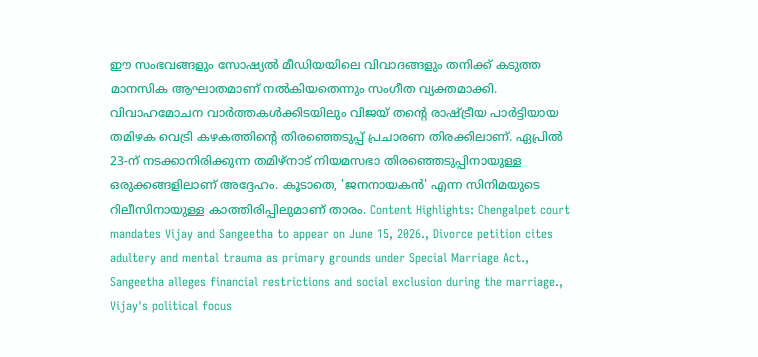ഈ സംഭവങ്ങളും സോഷ്യൽ മീഡിയയിലെ വിവാദങ്ങളും തനിക്ക് കടുത്ത മാനസിക ആഘാതമാണ് നൽകിയതെന്നും സംഗീത വ്യക്തമാക്കി. വിവാഹമോചന വാർത്തകൾക്കിടയിലും വിജയ് തന്റെ രാഷ്ട്രീയ പാർട്ടിയായ തമിഴക വെട്രി കഴകത്തിന്റെ തിരഞ്ഞെടുപ്പ് പ്രചാരണ തിരക്കിലാണ്. ഏപ്രിൽ 23-ന് നടക്കാനിരിക്കുന്ന തമിഴ്നാട് നിയമസഭാ തിരഞ്ഞെടുപ്പിനായുള്ള ഒരുക്കങ്ങളിലാണ് അദ്ദേഹം. കൂടാതെ, 'ജനനായകൻ' എന്ന സിനിമയുടെ റിലീസിനായുള്ള കാത്തിരിപ്പിലുമാണ് താരം. Content Highlights: Chengalpet court mandates Vijay and Sangeetha to appear on June 15, 2026., Divorce petition cites adultery and mental trauma as primary grounds under Special Marriage Act., Sangeetha alleges financial restrictions and social exclusion during the marriage., Vijay's political focus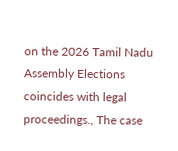on the 2026 Tamil Nadu Assembly Elections coincides with legal proceedings., The case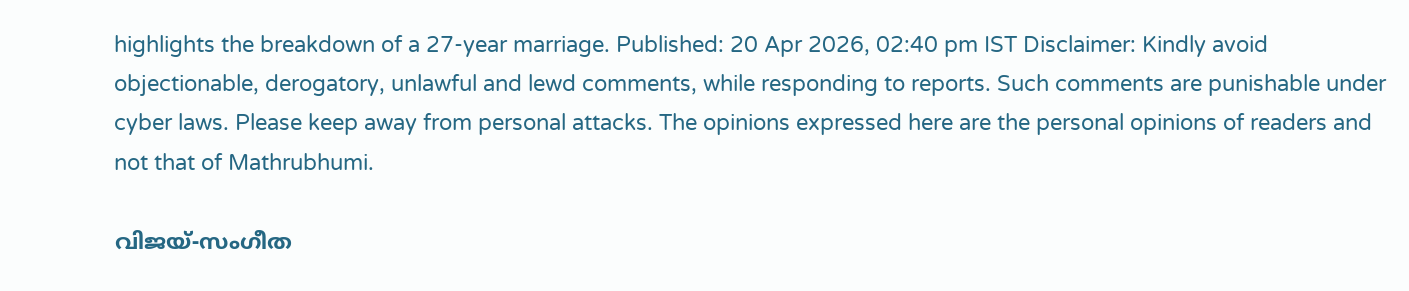highlights the breakdown of a 27-year marriage. Published: 20 Apr 2026, 02:40 pm IST Disclaimer: Kindly avoid objectionable, derogatory, unlawful and lewd comments, while responding to reports. Such comments are punishable under cyber laws. Please keep away from personal attacks. The opinions expressed here are the personal opinions of readers and not that of Mathrubhumi.

വിജയ്-സംഗീത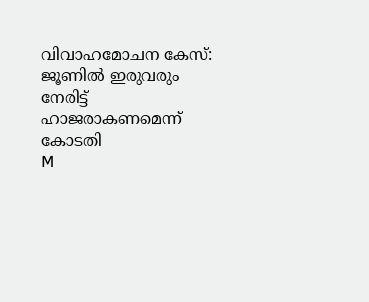വിവാഹമോചന കേസ്: ജൂണിൽ ഇരുവരും നേരിട്ട് ഹാജരാകണമെന്ന് കോടതി
M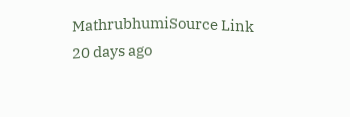MathrubhumiSource Link
20 days ago